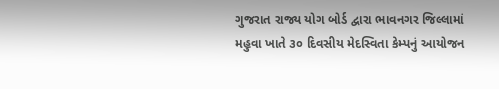ગુજરાત રાજ્ય યોગ બોર્ડ દ્વારા ભાવનગર જિલ્લામાં મહુવા ખાતે ૩૦ દિવસીય મેદસ્વિતા કેમ્પનું આયોજન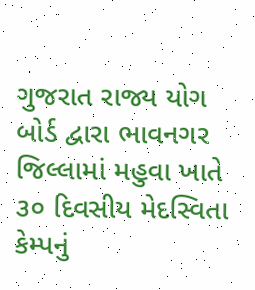ગુજરાત રાજ્ય યોગ બોર્ડ દ્વારા ભાવનગર જિલ્લામાં મહુવા ખાતે ૩૦ દિવસીય મેદસ્વિતા કેમ્પનું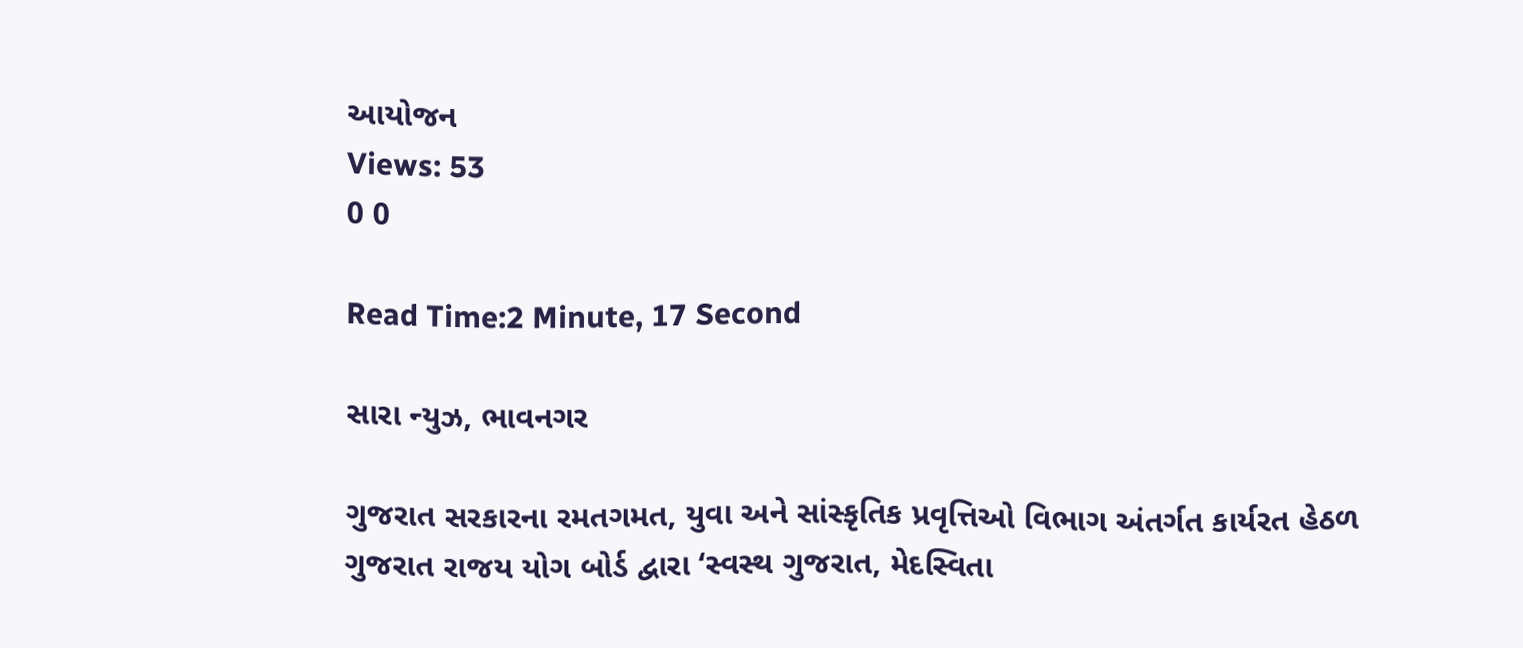આયોજન
Views: 53
0 0

Read Time:2 Minute, 17 Second

સારા ન્યુઝ, ભાવનગર

ગુજરાત સરકારના રમતગમત, યુવા અને સાંસ્કૃતિક પ્રવૃત્તિઓ વિભાગ અંતર્ગત કાર્યરત હેઠળ ગુજરાત રાજય યોગ બોર્ડ દ્વારા ‘સ્વસ્થ ગુજરાત, મેદસ્વિતા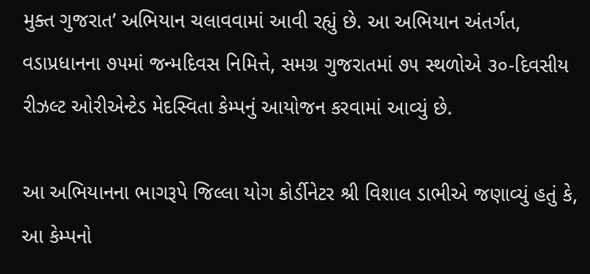મુક્ત ગુજરાત’ અભિયાન ચલાવવામાં આવી રહ્યું છે. આ અભિયાન અંતર્ગત, વડાપ્રધાનના ૭૫માં જન્મદિવસ નિમિત્તે, સમગ્ર ગુજરાતમાં ૭૫ સ્થળોએ ૩૦-દિવસીય રીઝલ્ટ ઓરીએન્ટેડ મેદસ્વિતા કેમ્પનું આયોજન કરવામાં આવ્યું છે.

આ અભિયાનના ભાગરૂપે જિલ્લા યોગ કોર્ડીનેટર શ્રી વિશાલ ડાભીએ જણાવ્યું હતું કે, આ કેમ્પનો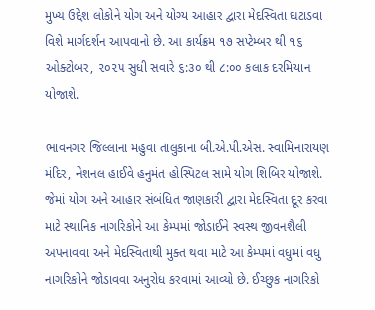મુખ્ય ઉદ્દેશ લોકોને યોગ અને યોગ્ય આહાર દ્વારા મેદસ્વિતા ઘટાડવા વિશે માર્ગદર્શન આપવાનો છે. આ કાર્યક્રમ ૧૭ સપ્ટેમ્બર થી ૧૬ ઓક્ટોબર, ૨૦૨૫ સુધી સવારે ૬:૩૦ થી ૮:૦૦ કલાક દરમિયાન યોજાશે.

ભાવનગર જિલ્લાના મહુવા તાલુકાના બી.એ.પી.એસ. સ્વામિનારાયણ મંદિર, નેશનલ હાઈવે હનુમંત હોસ્પિટલ સામે‌ યોગ શિબિર યોજાશે. જેમાં યોગ અને આહાર સંબંધિત જાણકારી દ્વારા મેદસ્વિતા દૂર કરવા માટે સ્થાનિક નાગરિકોને આ કેમ્પમાં જોડાઈને સ્વસ્થ જીવનશૈલી અપનાવવા અને મેદસ્વિતાથી મુક્ત થવા માટે આ કેમ્પમાં વધુમાં વધુ નાગરિકોને જોડાવવા અનુરોધ કરવામાં આવ્યો છે. ઈચ્છુક નાગરિકો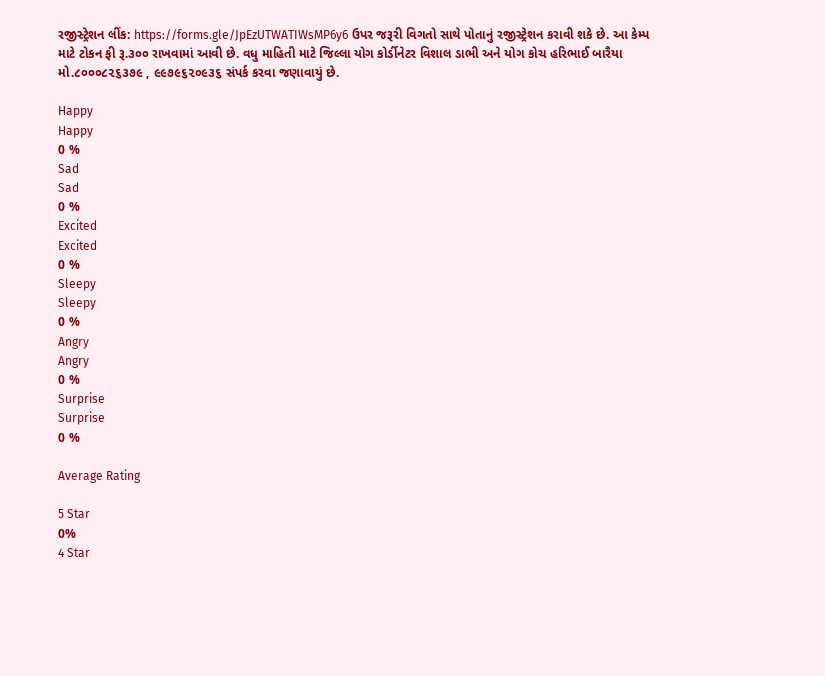રજીસ્ટ્રેશન લીંક: https://forms.gle/JpEzUTWATIWsMP6y6 ઉપર જરૂરી વિગતો સાથે પોતાનું રજીસ્ટ્રેશન કરાવી શકે છે. આ કેમ્પ માટે ટોકન ફી રૂ.૩૦૦ રાખવામાં આવી છે. વધુ માહિતી માટે જિલ્લા યોગ કોર્ડીનેટર વિશાલ ડાભી અને યોગ કોચ હરિભાઈ બારૈયા મો.૮૦૦૦૮૨૬૩૭૯ , ૯૯૭૯૬૨૦૯૩૬ સંપર્ક કરવા જણાવાયું છે.

Happy
Happy
0 %
Sad
Sad
0 %
Excited
Excited
0 %
Sleepy
Sleepy
0 %
Angry
Angry
0 %
Surprise
Surprise
0 %

Average Rating

5 Star
0%
4 Star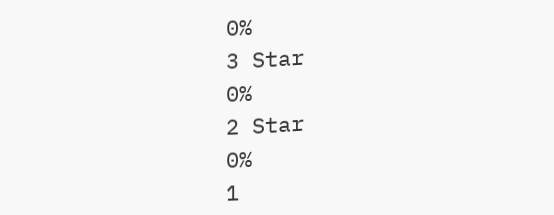0%
3 Star
0%
2 Star
0%
1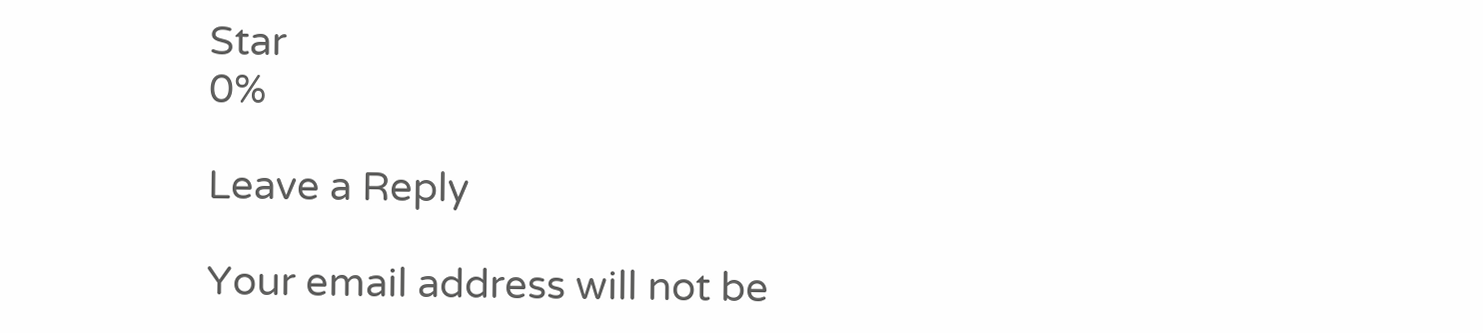Star
0%

Leave a Reply

Your email address will not be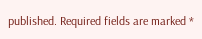published. Required fields are marked *